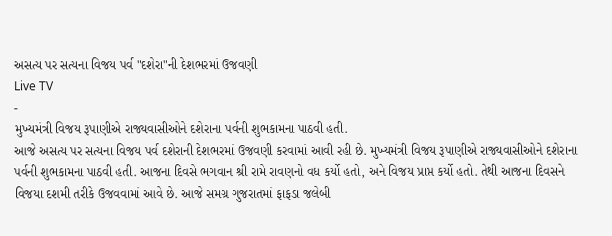અસત્ય પર સત્યના વિજય પર્વ "દશેરા"ની દેશભરમાં ઉજવણી
Live TV
-
મુખ્યમંત્રી વિજય રૂપાણીએ રાજ્યવાસીઓને દશેરાના પર્વની શુભકામના પાઠવી હતી.
આજે અસત્ય પર સત્યના વિજય પર્વ દશેરાની દેશભરમાં ઉજવણી કરવામાં આવી રહી છે. મુખ્યમંત્રી વિજય રૂપાણીએ રાજ્યવાસીઓને દશેરાના પર્વની શુભકામના પાઠવી હતી. આજના દિવસે ભગવાન શ્રી રામે રાવણનો વધ કર્યો હતો, અને વિજય પ્રાપ્ત કર્યો હતો. તેથી આજના દિવસને વિજયા દશમી તરીકે ઉજવવામાં આવે છે. આજે સમગ્ર ગુજરાતમાં ફાફડા જલેબી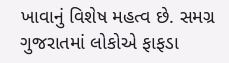ખાવાનું વિશેષ મહત્વ છે. સમગ્ર ગુજરાતમાં લોકોએ ફાફડા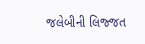જલેબીની લિજ્જત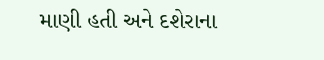માણી હતી અને દશેરાના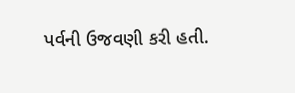પર્વની ઉજવણી કરી હતી.